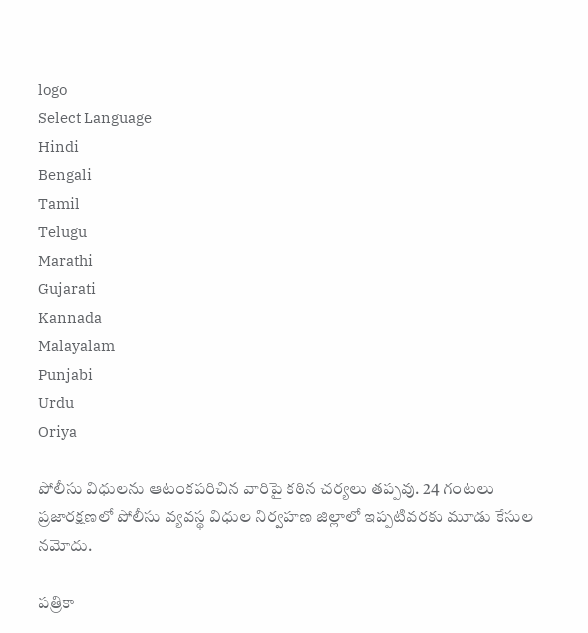logo
Select Language
Hindi
Bengali
Tamil
Telugu
Marathi
Gujarati
Kannada
Malayalam
Punjabi
Urdu
Oriya

పోలీసు విధులను ఆటంకపరిచిన వారిపై కఠిన చర్యలు తప్పవు. 24 గంటలు ప్రజారక్షణలో పోలీసు వ్యవస్థ విధుల నిర్వహణ జిల్లాలో ఇప్పటివరకు మూడు కేసుల నమోదు.

పత్రికా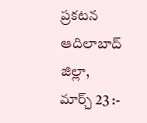ప్రకటన
ఆదిలాబాద్ జిల్లా,
మార్చ్ 23 :-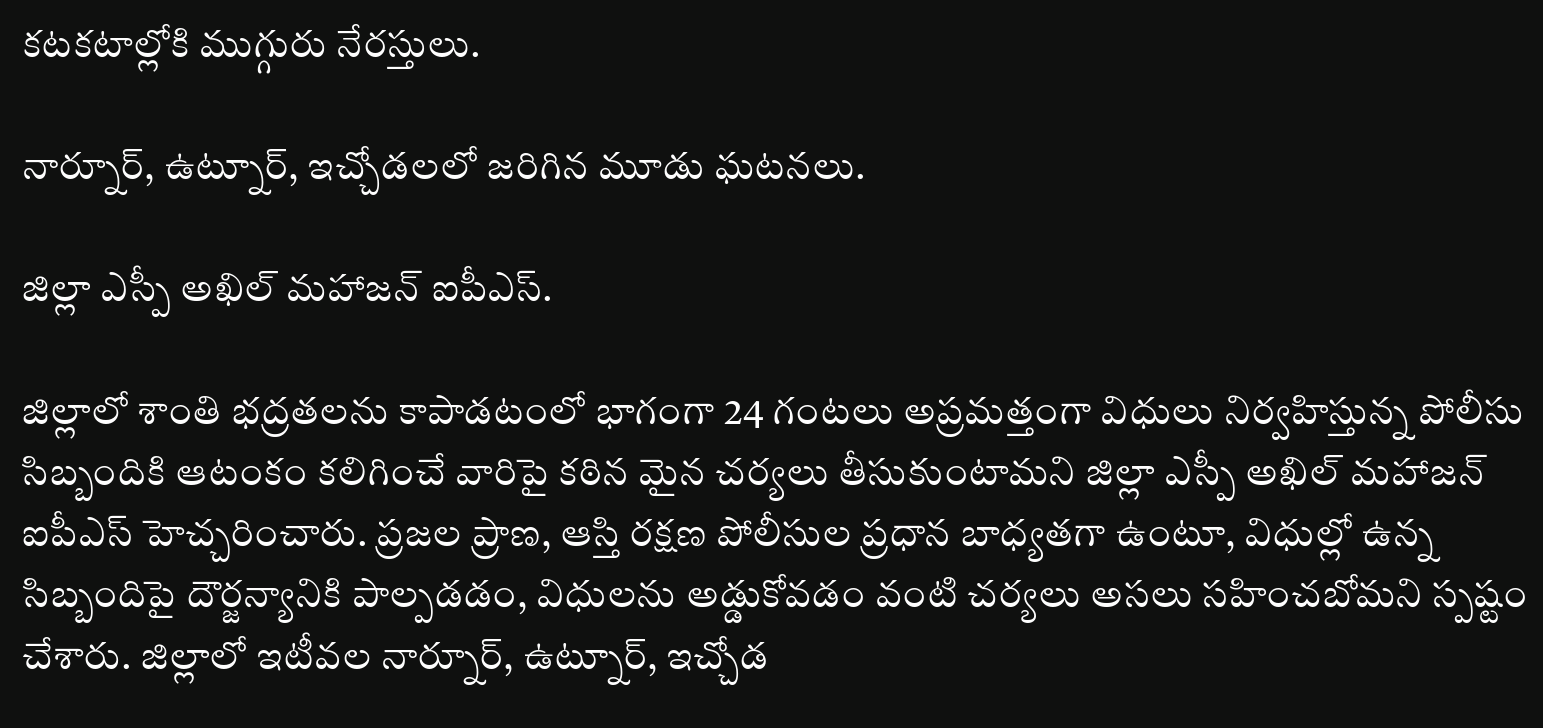కటకటాల్లోకి ముగ్గురు నేరస్తులు.

నార్నూర్, ఉట్నూర్, ఇచ్చోడలలో జరిగిన మూడు ఘటనలు.

జిల్లా ఎస్పీ అఖిల్ మహాజన్ ఐపీఎస్.

జిల్లాలో శాంతి భద్రతలను కాపాడటంలో భాగంగా 24 గంటలు అప్రమత్తంగా విధులు నిర్వహిస్తున్న పోలీసు సిబ్బందికి ఆటంకం కలిగించే వారిపై కఠిన మైన చర్యలు తీసుకుంటామని జిల్లా ఎస్పీ అఖిల్ మహాజన్ ఐపీఎస్ హెచ్చరించారు. ప్రజల ప్రాణ, ఆస్తి రక్షణ పోలీసుల ప్రధాన బాధ్యతగా ఉంటూ, విధుల్లో ఉన్న సిబ్బందిపై దౌర్జన్యానికి పాల్పడడం, విధులను అడ్డుకోవడం వంటి చర్యలు అసలు సహించబోమని స్పష్టం చేశారు. జిల్లాలో ఇటీవల నార్నూర్, ఉట్నూర్, ఇచ్చోడ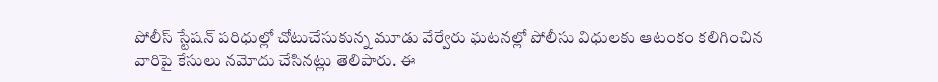పోలీస్ స్టేషన్ పరిధుల్లో చోటుచేసుకున్న మూడు వేర్వేరు ఘటనల్లో పోలీసు విధులకు ఆటంకం కలిగించిన వారిపై కేసులు నమోదు చేసినట్లు తెలిపారు. ఈ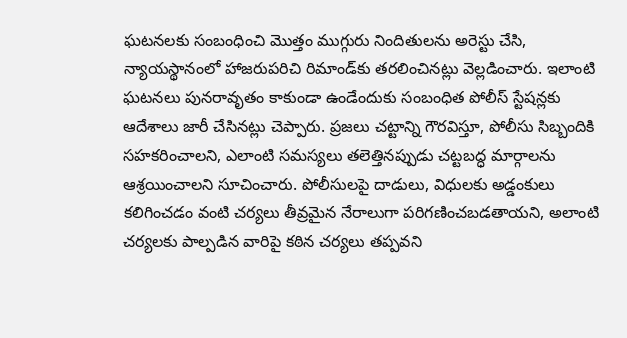ఘటనలకు సంబంధించి మొత్తం ముగ్గురు నిందితులను అరెస్టు చేసి, న్యాయస్థానంలో హాజరుపరిచి రిమాండ్‌కు తరలించినట్లు వెల్లడించారు. ఇలాంటి ఘటనలు పునరావృతం కాకుండా ఉండేందుకు సంబంధిత పోలీస్ స్టేషన్లకు ఆదేశాలు జారీ చేసినట్లు చెప్పారు. ప్రజలు చట్టాన్ని గౌరవిస్తూ, పోలీసు సిబ్బందికి సహకరించాలని, ఎలాంటి సమస్యలు తలెత్తినప్పుడు చట్టబద్ధ మార్గాలను ఆశ్రయించాలని సూచించారు. పోలీసులపై దాడులు, విధులకు అడ్డంకులు కలిగించడం వంటి చర్యలు తీవ్రమైన నేరాలుగా పరిగణించబడతాయని, అలాంటి చర్యలకు పాల్పడిన వారిపై కఠిన చర్యలు తప్పవని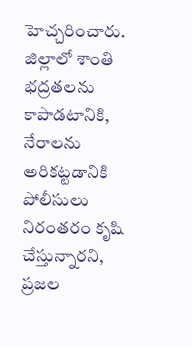హెచ్చరించారు.
జిల్లాలో శాంతి భద్రతలను కాపాడటానికి, నేరాలను అరికట్టడానికి పోలీసులు నిరంతరం కృషి చేస్తున్నారని, ప్రజల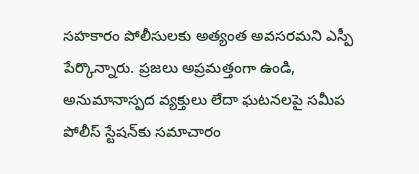సహకారం పోలీసులకు అత్యంత అవసరమని ఎస్పీ పేర్కొన్నారు. ప్రజలు అప్రమత్తంగా ఉండి, అనుమానాస్పద వ్యక్తులు లేదా ఘటనలపై సమీప పోలీస్ స్టేషన్‌కు సమాచారం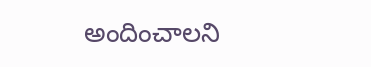అందించాలని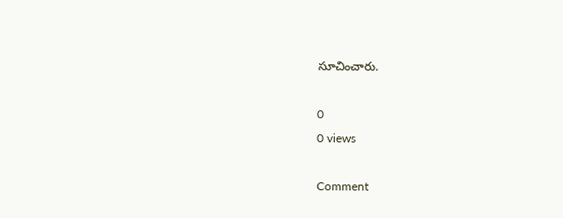సూచించారు.

0
0 views

Comment